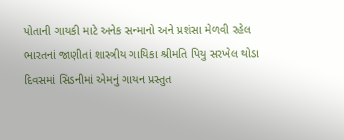પોતાની ગાયકી માટે અનેક સન્માનો અને પ્રશંસા મેળવી રહેલ ભારતનાં જાણીતાં શાસ્ત્રીય ગાયિકા શ્રીમતિ પિયુ સરખેલ થોડા દિવસમાં સિડનીમાં એમનું ગાયન પ્રસ્તુત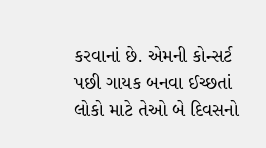કરવાનાં છે. એમની કોન્સર્ટ પછી ગાયક બનવા ઈચ્છતાં લોકો માટે તેઓ બે દિવસનો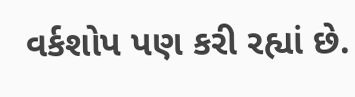વર્કશોપ પણ કરી રહ્યાં છે.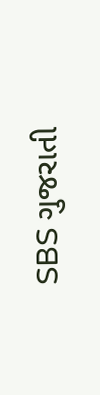SBS ગુજરાતી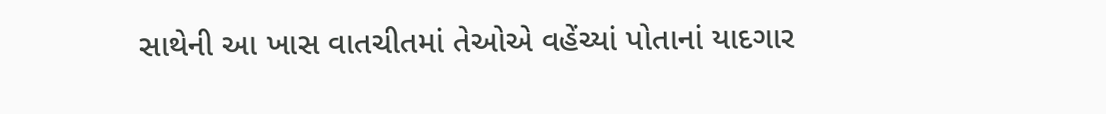સાથેની આ ખાસ વાતચીતમાં તેઓએ વહેંચ્યાં પોતાનાં યાદગાર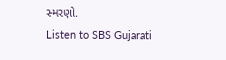સ્મરણો.
Listen to SBS Gujarati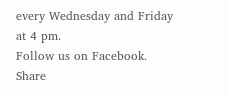every Wednesday and Friday at 4 pm.
Follow us on Facebook.
Share